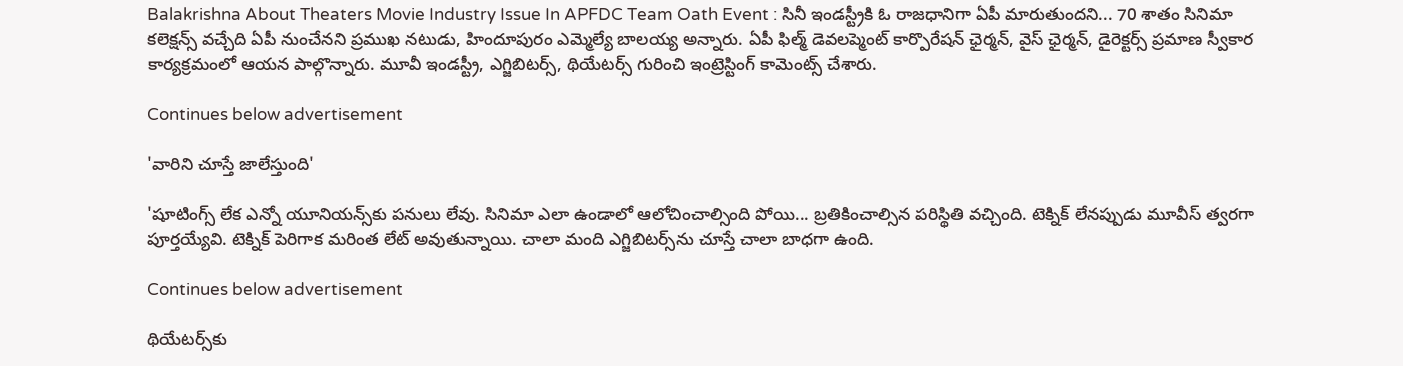Balakrishna About Theaters Movie Industry Issue In APFDC Team Oath Event : సినీ ఇండస్ట్రీకి ఓ రాజధానిగా ఏపీ మారుతుందని... 70 శాతం సినిమా కలెక్షన్స్ వచ్చేది ఏపీ నుంచేనని ప్రముఖ నటుడు, హిందూపురం ఎమ్మెల్యే బాలయ్య అన్నారు. ఏపీ ఫిల్మ్ డెవలప్మెంట్ కార్పొరేషన్ ఛైర్మన్, వైస్ ఛైర్మన్, డైరెక్టర్స్ ప్రమాణ స్వీకార కార్యక్రమంలో ఆయన పాల్గొన్నారు. మూవీ ఇండస్ట్రీ, ఎగ్జిబిటర్స్, థియేటర్స్ గురించి ఇంట్రెస్టింగ్ కామెంట్స్ చేశారు.

Continues below advertisement

'వారిని చూస్తే జాలేస్తుంది'

'షూటింగ్స్ లేక ఎన్నో యూనియన్స్‌కు పనులు లేవు. సినిమా ఎలా ఉండాలో ఆలోచించాల్సింది పోయి... బ్రతికించాల్సిన పరిస్థితి వచ్చింది. టెక్నిక్ లేనప్పుడు మూవీస్ త్వరగా పూర్తయ్యేవి. టెక్నిక్ పెరిగాక మరింత లేట్ అవుతున్నాయి. చాలా మంది ఎగ్జిబిటర్స్‌ను చూస్తే చాలా బాధగా ఉంది.

Continues below advertisement

థియేటర్స్‌కు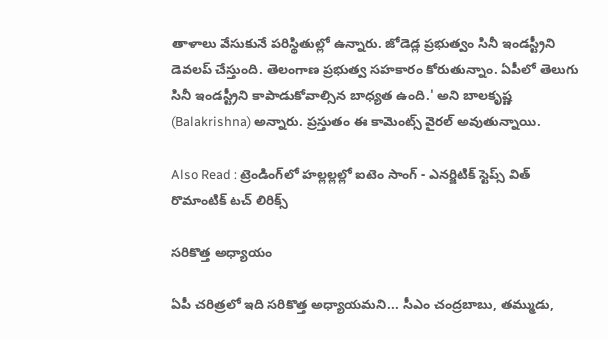తాళాలు వేసుకునే పరిస్థితుల్లో ఉన్నారు. జోడెడ్ల ప్రభుత్వం సినీ ఇండస్ట్రీని డెవలప్ చేస్తుంది. తెలంగాణ ప్రభుత్వ సహకారం కోరుతున్నాం. ఏపీలో తెలుగు సినీ ఇండస్ట్రీని కాపాడుకోవాల్సిన బాధ్యత ఉంది.' అని బాలకృష్ణ (Balakrishna) అన్నారు. ప్రస్తుతం ఈ కామెంట్స్ వైరల్ అవుతున్నాయి.

Also Read : ట్రెండింగ్‌లో హల్లల్లల్లో ఐటెం సాంగ్ - ఎనర్జిటిక్ స్టెప్స్ విత్ రొమాంటిక్ టచ్ లిరిక్స్

సరికొత్త అధ్యాయం

ఏపీ చరిత్రలో ఇది సరికొత్త అధ్యాయమని... సీఎం చంద్రబాబు, తమ్ముడు,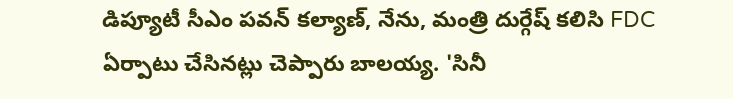డిప్యూటీ సీఎం పవన్ కల్యాణ్, నేను, మంత్రి దుర్గేష్ కలిసి FDC ఏర్పాటు చేసినట్లు చెప్పారు బాలయ్య. 'సినీ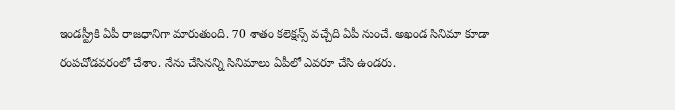ఇండస్ట్రీకి ఏపీ రాజధానిగా మారుతుంది. 70 శాతం కలెక్షన్స్ వచ్చేది ఏపీ నుంచే. అఖండ సినిమా కూడా రంపచోడవరంలో చేశాం. నేను చేసినన్ని సినిమాలు ఏపీలో ఎవరూ చేసి ఉండరు.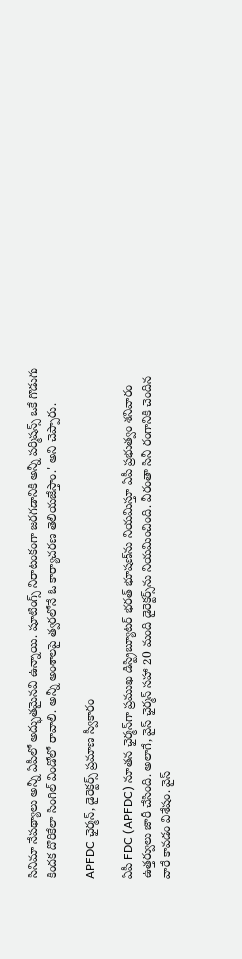సినిమా నేపథ్యాలు అన్నీ ఏపీలో అద్భుతమైనవి ఉన్నాయి. షూటింగ్స్ నిరాటంకంగా జరగడానికి అన్నీ పర్మిషన్స్ ఒకే గొడుగు కిందక దొరికేలా సింగిల్ విండోలో రావాలి. అన్నీ అంశాలపై త్వరలోనే ఓ కార్యాచరణ తెలియజేస్తాం.' అని చెప్పారు.

APFDC ఛైర్మన్, డైరెక్టర్స్ ప్రమాణ స్వీకారం

ఏపీ FDC (APFDC) నూతన ఛైర్మన్‌గా ప్రముఖ డిస్ట్రిబ్యూటర్ భరత్ భూషణ్‌ను నియమిస్తూ ఏపీ ప్రభుత్వం శనివారం ఉత్తర్వులు జారీ చేసింది. అలాగే, వైస్ ఛైర్మన్ సహా 20 మంది డైరెక్టర్స్‌ను నియమించింది. వీరంతా సినీ రంగానికి చెందిన వారే కావడం విశేషం. వైస్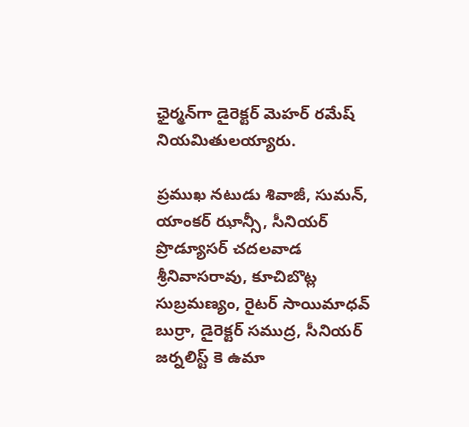ఛైర్మన్‌గా డైరెక్టర్ మెహర్ రమేష్ నియమితులయ్యారు.

ప్రముఖ నటుడు శివాజీ, సుమన్, యాంకర్ ఝాన్సీ, సీనియర్ ప్రొడ్యూసర్ చదలవాడ శ్రీనివాసరావు, కూచిబొట్ల సుబ్రమణ్యం, రైటర్ సాయిమాధవ్ బుర్రా, డైరెక్టర్ సముద్ర, సీనియర్ జర్నలిస్ట్ కె ఉమా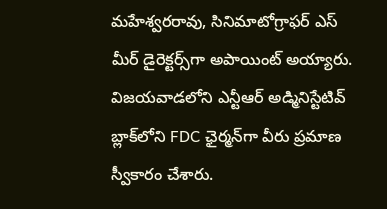మహేశ్వరరావు, సినిమాటోగ్రాఫర్ ఎస్ మీర్ డైరెక్టర్స్‌గా అపాయింట్ అయ్యారు. విజయవాడలోని ఎన్టీఆర్ అడ్మినిస్టేటివ్ బ్లాక్‌లోని FDC ఛైర్మన్‌గా వీరు ప్రమాణ స్వీకారం చేశారు.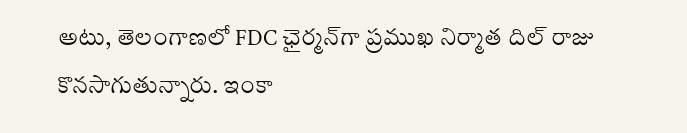అటు, తెలంగాణలో FDC ఛైర్మన్‌గా ప్రముఖ నిర్మాత దిల్ రాజు కొనసాగుతున్నారు. ఇంకా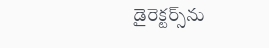డైరెక్టర్స్‌ను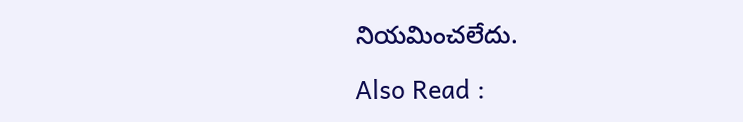నియమించలేదు.

Also Read :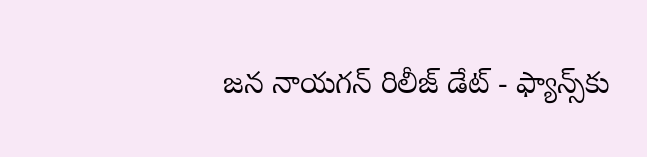జన నాయగన్ రిలీజ్ డేట్ - ఫ్యాన్స్‌కు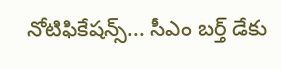నోటిఫికేషన్స్... సీఎం బర్త్ డేకు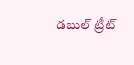డబుల్ ట్రీట్